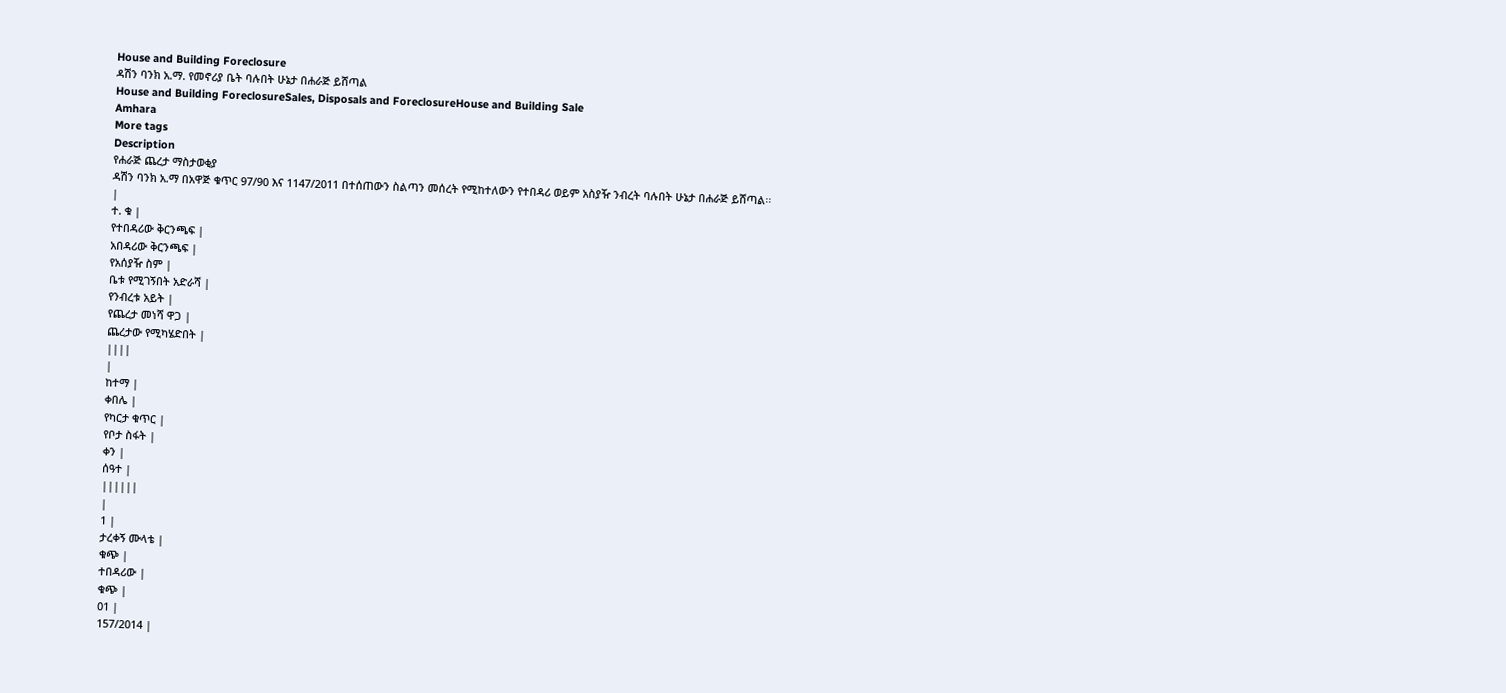House and Building Foreclosure
ዳሽን ባንክ አ.ማ. የመኖሪያ ቤት ባሉበት ሁኔታ በሐራጅ ይሸጣል
House and Building ForeclosureSales, Disposals and ForeclosureHouse and Building Sale
Amhara
More tags
Description
የሐራጅ ጨረታ ማስታወቂያ
ዳሽን ባንክ አ.ማ በአዋጅ ቁጥር 97/90 እና 1147/2011 በተሰጠውን ስልጣን መሰረት የሚከተለውን የተበዳሪ ወይም አስያዥ ንብረት ባሉበት ሁኔታ በሐራጅ ይሸጣል፡፡
|
ተ. ቁ |
የተበዳሪው ቅርንጫፍ |
አበዳሪው ቅርንጫፍ |
የአሰያዥ ስም |
ቤቱ የሚገኝበት አድራሻ |
የንብረቱ አይት |
የጨረታ መነሻ ዋጋ |
ጨረታው የሚካሄድበት |
||||
|
ከተማ |
ቀበሌ |
የካርታ ቁጥር |
የቦታ ስፋት |
ቀን |
ሰዓተ |
||||||
|
1 |
ታረቀኝ ሙላቴ |
ቁጭ |
ተበዳሪው |
ቁጭ |
01 |
157/2014 |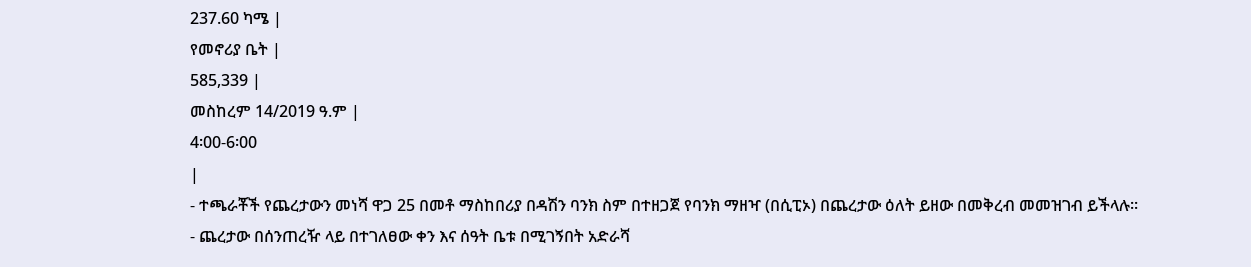237.60 ካሜ |
የመኖሪያ ቤት |
585,339 |
መስከረም 14/2019 ዓ.ም |
4፡00-6፡00
|
- ተጫራቾች የጨረታውን መነሻ ዋጋ 25 በመቶ ማስከበሪያ በዳሽን ባንክ ስም በተዘጋጀ የባንክ ማዘዣ (በሲፒኦ) በጨረታው ዕለት ይዘው በመቅረብ መመዝገብ ይችላሉ፡፡
- ጨረታው በሰንጠረዥ ላይ በተገለፀው ቀን እና ሰዓት ቤቱ በሚገኝበት አድራሻ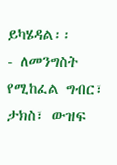ይካሄዳል፡፡
- ለመንግስት የሚከፈል ግብር፣ ታክስ፣ ውዝፍ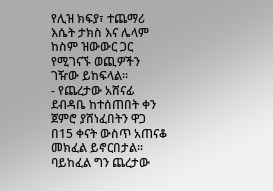የሊዝ ክፍያ፣ ተጨማሪ እሴት ታክስ እና ሌላም ከስም ዝውውር ጋር የሚገናኙ ወጪዎችን ገዥው ይከፍላል፡፡
- የጨረታው አሸናፊ ደብዳቤ ከተሰጠበት ቀን ጀምሮ ያሸነፈበትን ዋጋ በ15 ቀናት ውስጥ አጠናቆ መክፈል ይኖርበታል፡፡ ባይከፈል ግን ጨረታው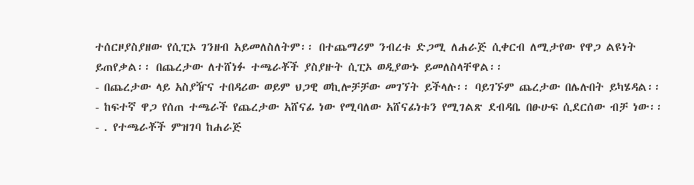ተሰርዞያስያዘው የሲፒኦ ገንዘብ አይመለስለትም፡፡ በተጨማሪም ንብረቱ ድጋሚ ለሐራጅ ሲቀርብ ለሚታየው የዋጋ ልዩነት ይጠየቃል፡፡ በጨረታው ለተሸነፉ ተጫራቾች ያስያዙት ሲፒኦ ወዲያውኑ ይመለስላቸዋል፡፡
- በጨረታው ላይ አስያዥና ተበዳሪው ወይም ህጋዊ ወኪሎቻቻው መገኘት ይችላሉ፡፡ ባይገኙም ጨረታው በሌሉበት ይካሄዳል፡፡
- ከፍተኛ ዋጋ የሰጠ ተጫራች የጨረታው አሸናፊ ነው የሚባለው አሸናፊነቱን የሚገልጽ ደብዳቤ በፁሁፍ ሲደርሰው ብቻ ነው፡፡
- . የተጫራቾች ምዝገባ ከሐራጅ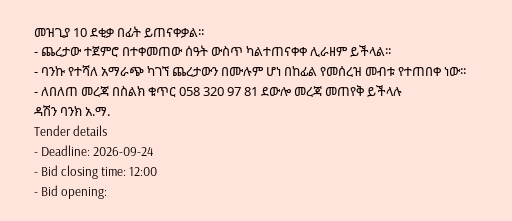መዝጊያ 10 ደቂቃ በፊት ይጠናቀቃል፡፡
- ጨረታው ተጀምሮ በተቀመጠው ሰዓት ውስጥ ካልተጠናቀቀ ሊራዘም ይችላል፡፡
- ባንኩ የተሻለ አማራጭ ካገኘ ጨረታውን በሙሉም ሆነ በከፊል የመሰረዝ መብቱ የተጠበቀ ነው፡፡
- ለበለጠ መረጃ በስልክ ቁጥር 058 320 97 81 ደውሎ መረጃ መጠየቅ ይችላሉ
ዳሽን ባንክ አ.ማ.
Tender details
- Deadline: 2026-09-24
- Bid closing time: 12:00
- Bid opening: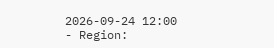2026-09-24 12:00
- Region: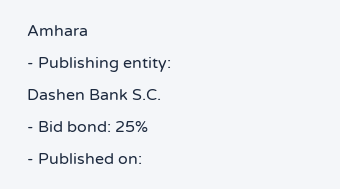Amhara
- Publishing entity: Dashen Bank S.C.
- Bid bond: 25%
- Published on: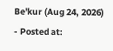Be'kur (Aug 24, 2026)
- Posted at: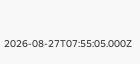2026-08-27T07:55:05.000Z